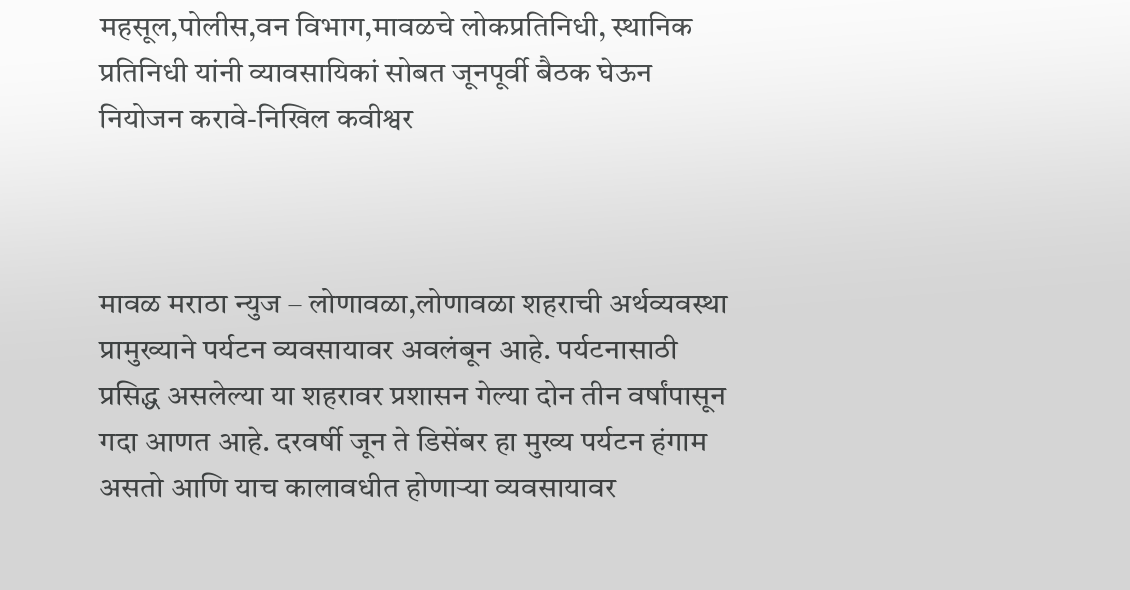महसूल,पोलीस,वन विभाग,मावळचे लोकप्रतिनिधी, स्थानिक प्रतिनिधी यांनी व्यावसायिकां सोबत जूनपूर्वी बैठक घेऊन नियोजन करावे-निखिल कवीश्वर



मावळ मराठा न्युज – लोणावळा,लोणावळा शहराची अर्थव्यवस्था प्रामुख्याने पर्यटन व्यवसायावर अवलंबून आहे. पर्यटनासाठी प्रसिद्ध असलेल्या या शहरावर प्रशासन गेल्या दोन तीन वर्षांपासून गदा आणत आहे. दरवर्षी जून ते डिसेंबर हा मुख्य पर्यटन हंगाम असतो आणि याच कालावधीत होणाऱ्या व्यवसायावर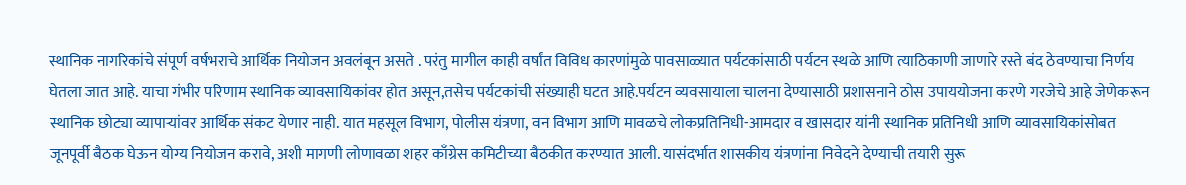स्थानिक नागरिकांचे संपूर्ण वर्षभराचे आर्थिक नियोजन अवलंबून असते . परंतु मागील काही वर्षांत विविध कारणांमुळे पावसाळ्यात पर्यटकांसाठी पर्यटन स्थळे आणि त्याठिकाणी जाणारे रस्ते बंद ठेवण्याचा निर्णय घेतला जात आहे. याचा गंभीर परिणाम स्थानिक व्यावसायिकांवर होत असून,तसेच पर्यटकांची संख्याही घटत आहे.पर्यटन व्यवसायाला चालना देण्यासाठी प्रशासनाने ठोस उपाययोजना करणे गरजेचे आहे जेणेकरून स्थानिक छोट्या व्यापाऱ्यांवर आर्थिक संकट येणार नाही. यात महसूल विभाग, पोलीस यंत्रणा, वन विभाग आणि मावळचे लोकप्रतिनिधी-आमदार व खासदार यांनी स्थानिक प्रतिनिधी आणि व्यावसायिकांसोबत जूनपूर्वी बैठक घेऊन योग्य नियोजन करावे, अशी मागणी लोणावळा शहर काँग्रेस कमिटीच्या बैठकीत करण्यात आली. यासंदर्भात शासकीय यंत्रणांना निवेदने देण्याची तयारी सुरू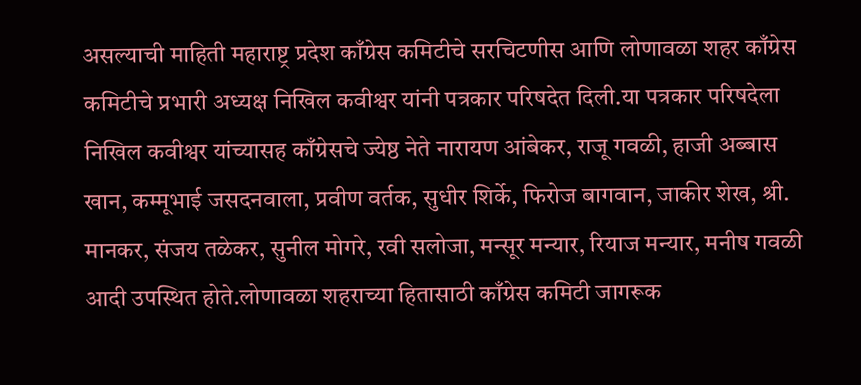असल्याची माहिती महाराष्ट्र प्रदेश काँग्रेस कमिटीचे सरचिटणीस आणि लोणावळा शहर काँग्रेस कमिटीचे प्रभारी अध्यक्ष निखिल कवीश्वर यांनी पत्रकार परिषदेत दिली.या पत्रकार परिषदेला निखिल कवीश्वर यांच्यासह काँग्रेसचे ज्येष्ठ नेते नारायण आंबेकर, राजू गवळी, हाजी अब्बास खान, कम्मूभाई जसदनवाला, प्रवीण वर्तक, सुधीर शिर्के, फिरोज बागवान, जाकीर शेख, श्री. मानकर, संजय तळेकर, सुनील मोगरे, रवी सलोजा, मन्सूर मन्यार, रियाज मन्यार, मनीष गवळी आदी उपस्थित होते.लोणावळा शहराच्या हितासाठी काँग्रेस कमिटी जागरूक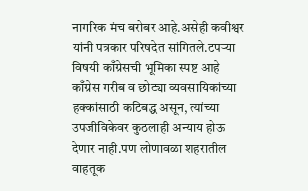नागरिक मंच बरोबर आहे.असेही कवीश्वर यांनी पत्रकार परिषदेत सांगितले.टपऱ्या विषयी काँग्रेसची भूमिका स्पष्ट आहे काँग्रेस गरीब व छोट्या व्यवसायिकांच्या हक्कांसाठी कटिबद्ध असून, त्यांच्या उपजीविकेवर कुठलाही अन्याय होऊ देणार नाही.पण लोणावळा शहरातील वाहतूक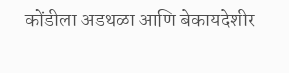कोंडीला अडथळा आणि बेकायदेशीर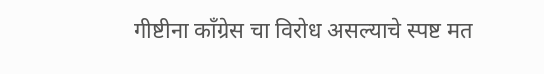गीष्टीना काँग्रेस चा विरोध असल्याचे स्पष्ट मत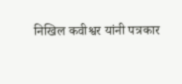निखिल कवीश्वर यांनी पत्रकार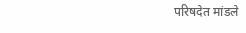परिषदेत मांडले